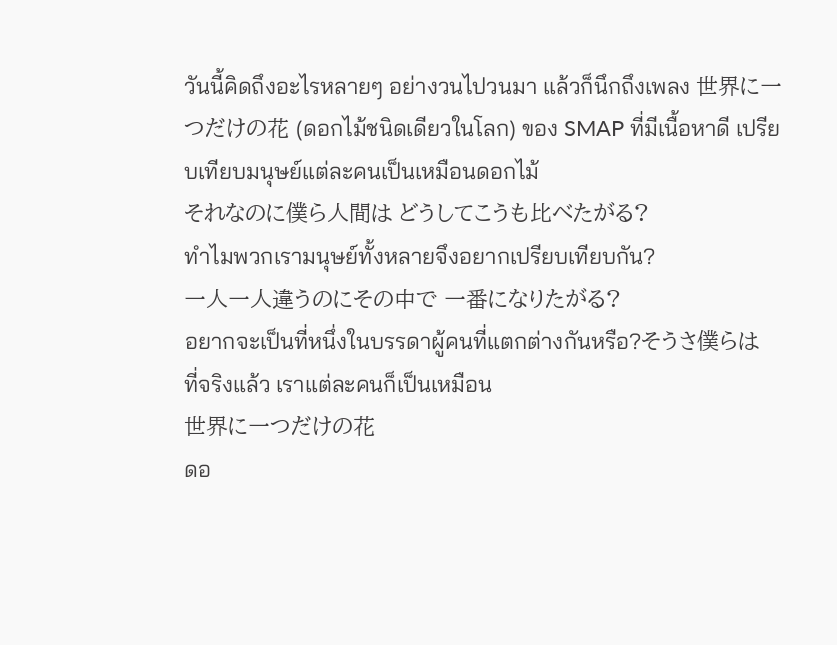วันนี้คิดถึงอะไรหลายๆ อย่างวนไปวนมา แล้วก็นึกถึงเพลง 世界に一つだけの花 (ดอกไม้ชนิดเดียวในโลก) ของ SMAP ที่มีเนื้อหาดี เปรียบเทียบมนุษย์แต่ละคนเป็นเหมือนดอกไม้
それなのに僕ら人間は どうしてこうも比べたがる?
ทำไมพวกเรามนุษย์ทั้งหลายจึงอยากเปรียบเทียบกัน?
一人一人違うのにその中で 一番になりたがる?
อยากจะเป็นที่หนึ่งในบรรดาผู้คนที่แตกต่างกันหรือ?そうさ僕らは
ที่จริงแล้ว เราแต่ละคนก็เป็นเหมือน
世界に一つだけの花
ดอ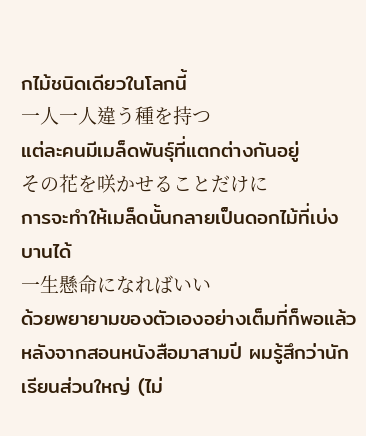กไม้ชนิดเดียวในโลกนี้
一人一人違う種を持つ
แต่ละคนมีเมล็ดพันธุ์ที่แตกต่างกันอยู่
その花を咲かせることだけに
การจะทำให้เมล็ดนั้นกลายเป็นดอกไม้ที่เบ่งบานได้
一生懸命になればいい
ด้วยพยายามของตัวเองอย่างเต็มที่ก็พอแล้ว
หลังจากสอนหนังสือมาสามปี ผมรู้สึกว่านักเรียนส่วนใหญ่ (ไม่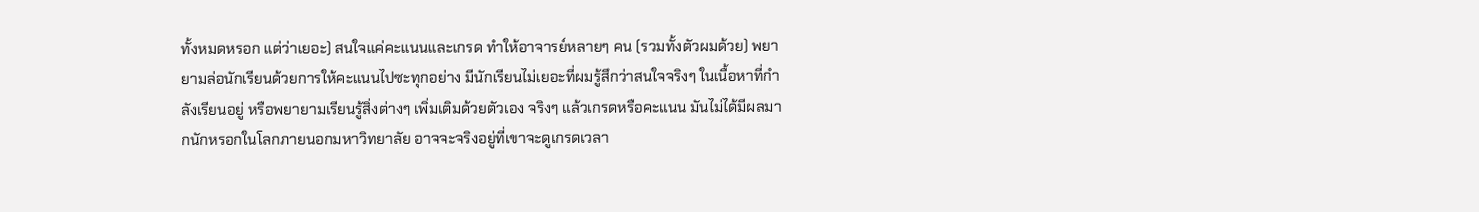ทั้งหมดหรอก แต่ว่าเยอะ) สนใจแค่คะแนนและเกรด ทำให้อาจารย์หลายๆ คน (รวมทั้งตัวผมด้วย) พยายามล่อนักเรียนด้วยการให้คะแนนไปซะทุกอย่าง มีนักเรียนไม่เยอะที่ผมรู้สึกว่าสนใจจริงๆ ในเนื้อหาที่กำลังเรียนอยู่ หรือพยายามเรียนรู้สิ่งต่างๆ เพิ่มเติมด้วยตัวเอง จริงๆ แล้วเกรดหรือคะแนน มันไม่ได้มีผลมากนักหรอกในโลกภายนอกมหาวิทยาลัย อาจจะจริงอยู่ที่เขาจะดูเกรดเวลา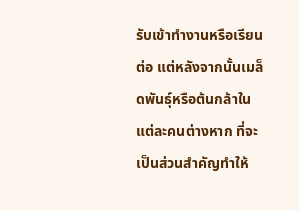รับเข้าทำงานหรือเรียนต่อ แต่หลังจากนั้นเมล็ดพันธุ์หรือต้นกล้าในแต่ละคนต่างหาก ที่จะเป็นส่วนสำคัญทำให้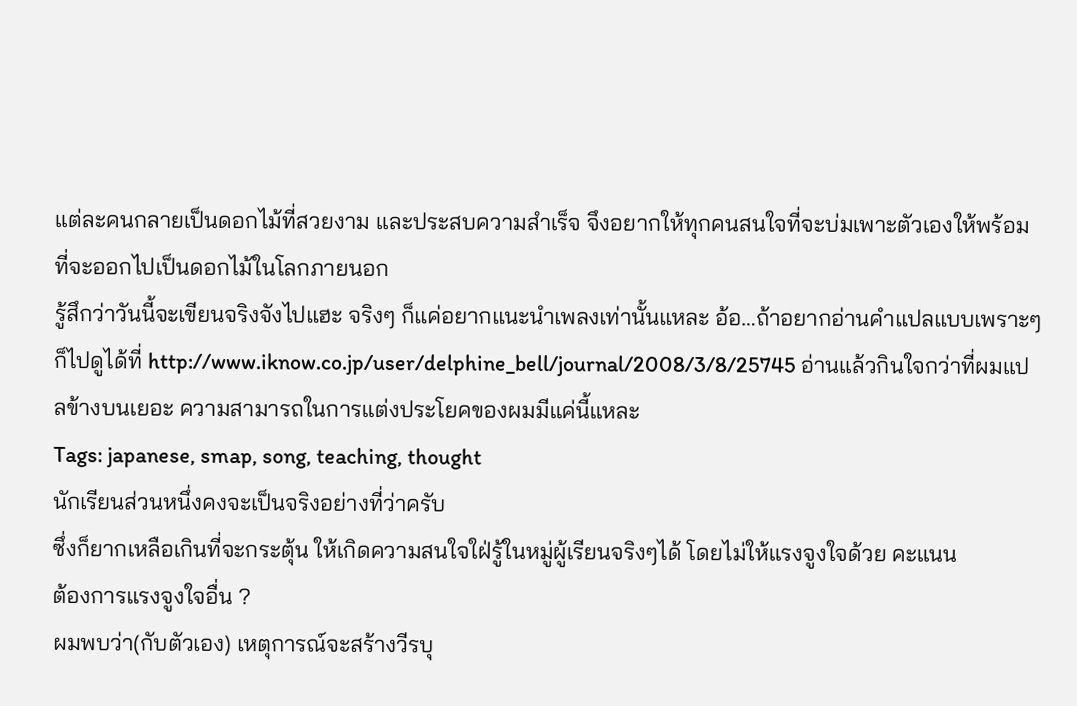แต่ละคนกลายเป็นดอกไม้ที่สวยงาม และประสบความสำเร็จ จึงอยากให้ทุกคนสนใจที่จะบ่มเพาะตัวเองให้พร้อมที่จะออกไปเป็นดอกไม้ในโลกภายนอก
รู้สึกว่าวันนี้จะเขียนจริงจังไปแฮะ จริงๆ ก็แค่อยากแนะนำเพลงเท่านั้นแหละ อ้อ…ถ้าอยากอ่านคำแปลแบบเพราะๆ ก็ไปดูได้ที่ http://www.iknow.co.jp/user/delphine_bell/journal/2008/3/8/25745 อ่านแล้วกินใจกว่าที่ผมแปลข้างบนเยอะ ความสามารถในการแต่งประโยคของผมมีแค่นี้แหละ
Tags: japanese, smap, song, teaching, thought
นักเรียนส่วนหนึ่งคงจะเป็นจริงอย่างที่ว่าครับ
ซึ่งก็ยากเหลือเกินที่จะกระตุ้น ให้เกิดความสนใจใฝ่รู้ในหมู่ผู้เรียนจริงๆได้ โดยไม่ให้แรงจูงใจด้วย คะแนน
ต้องการแรงจูงใจอื่น ?
ผมพบว่า(กับตัวเอง) เหตุการณ์จะสร้างวีรบุ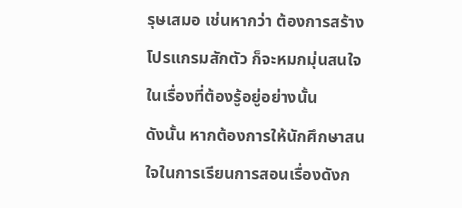รุษเสมอ เช่นหากว่า ต้องการสร้างโปรแกรมสักตัว ก็จะหมกมุ่นสนใจในเรื่องที่ต้องรู้อยู่อย่างนั้น
ดังนั้น หากต้องการให้นักศึกษาสนใจในการเรียนการสอนเรื่องดังก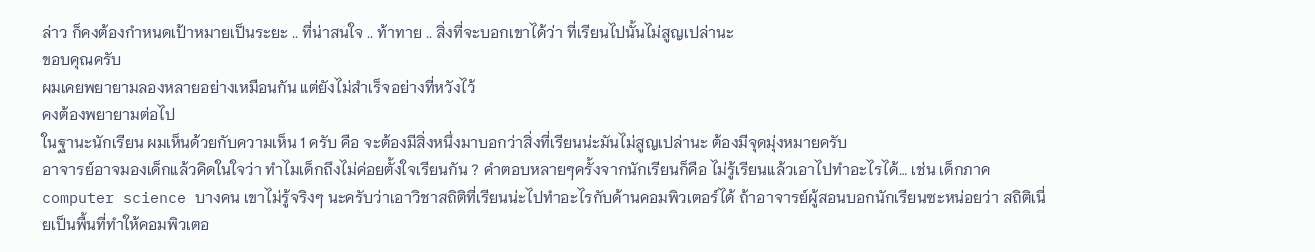ล่าว ก็คงต้องกำหนดเป้าหมายเป็นระยะ .. ที่น่าสนใจ .. ท้าทาย .. สิ่งที่จะบอกเขาได้ว่า ที่เรียนไปนั้นไม่สูญเปล่านะ
ขอบคุณครับ
ผมเคยพยายามลองหลายอย่างเหมือนกัน แต่ยังไม่สำเร็จอย่างที่หวังไว้
คงต้องพยายามต่อไป
ในฐานะนักเรียน ผมเห็นด้วยกับความเห็น 1 ครับ คือ จะต้องมีสิ่งหนึ่งมาบอกว่าสิ่งที่เรียนน่ะมันไม่สูญเปล่านะ ต้องมีจุดมุ่งหมายครับ
อาจารย์อาจมองเด็กแล้วคิดในใจว่า ทำไมเด็กถึงไม่ค่อยตั้งใจเรียนกัน ? คำตอบหลายๆครั้งจากนักเรียนก็คือ ไม่รู้เรียนแล้วเอาไปทำอะไรได้… เช่น เด็กภาค computer science บางคน เขาไม่รู้จริงๆ นะครับว่าเอาวิชาสถิติที่เรียนน่ะไปทำอะไรกับด้านคอมพิวเตอร์ได้ ถ้าอาจารย์ผู้สอนบอกนักเรียนซะหน่อยว่า สถิติเนี่ยเป็นพื้นที่ทำให้คอมพิวเตอ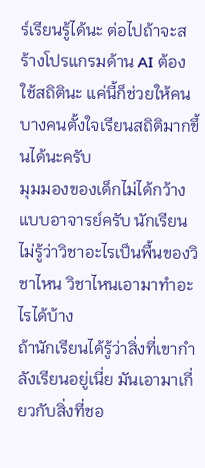ร์เรียนรู้ได้นะ ต่อไปถ้าจะสร้างโปรแกรมด้าน AI ต้องใช้สถิตินะ แค่นี้ก็ช่วยให้คนบางคนตั้งใจเรียนสถิติมากขึ้นได้นะครับ
มุมมองของเด็กไม่ได้กว้างแบบอาจารย์ครับ นักเรียนไม่รู้ว่าวิชาอะไรเป็นพื้นของวิชาไหน วิชาไหนเอามาทำอะไรได้บ้าง
ถ้านักเรียนได้รู้ว่าสิ่งที่เขากำลังเรียนอยู่เนี่ย มันเอามาเกี่ยวกับสิ่งที่ชอ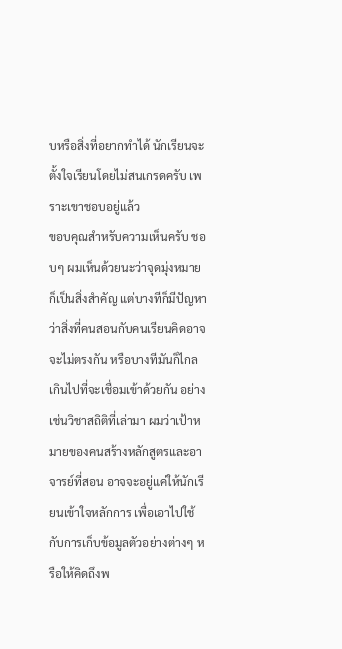บหรือสิ่งที่อยากทำได้ นักเรียนจะตั้งใจเรียนโดยไม่สนเกรดครับ เพราะเขาชอบอยู่แล้ว
ขอบคุณสำหรับความเห็นครับ ชอบๆ ผมเห็นด้วยนะว่าจุดมุ่งหมายก็เป็นสิ่งสำคัญ แต่บางทีก็มีปัญหาว่าสิ่งที่คนสอนกับคนเรียนคิดอาจจะไม่ตรงกัน หรือบางทีมันก็ไกลเกินไปที่จะเชื่อมเข้าด้วยกัน อย่างเช่นวิชาสถิติที่เล่ามา ผมว่าเป้าหมายของคนสร้างหลักสูตรและอาจารย์ที่สอน อาจจะอยู่แค่ให้นักเรียนเข้าใจหลักการ เพื่อเอาไปใช้กับการเก็บข้อมูลตัวอย่างต่างๆ หรือให้คิดถึงพ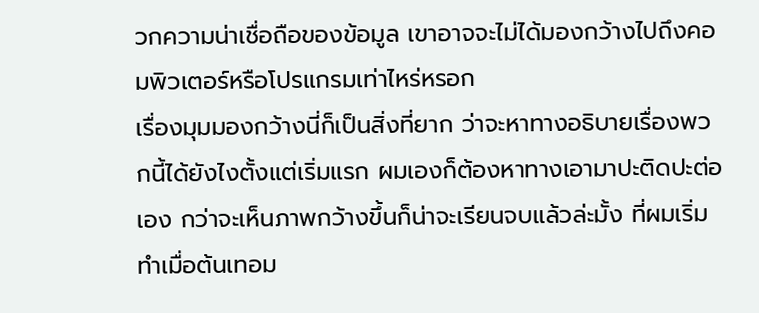วกความน่าเชื่อถือของข้อมูล เขาอาจจะไม่ได้มองกว้างไปถึงคอมพิวเตอร์หรือโปรแกรมเท่าไหร่หรอก
เรื่องมุมมองกว้างนี่ก็เป็นสิ่งที่ยาก ว่าจะหาทางอธิบายเรื่องพวกนี้ได้ยังไงตั้งแต่เริ่มแรก ผมเองก็ต้องหาทางเอามาปะติดปะต่อเอง กว่าจะเห็นภาพกว้างขึ้นก็น่าจะเรียนจบแล้วล่ะมั้ง ที่ผมเริ่มทำเมื่อต้นเทอม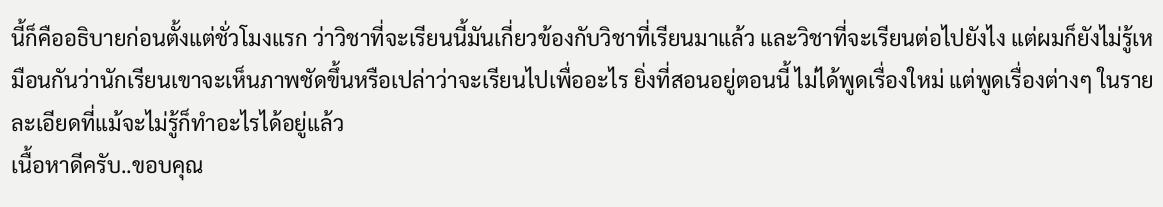นี้ก็คืออธิบายก่อนตั้งแต่ชั่วโมงแรก ว่าวิชาที่จะเรียนนี้มันเกี่ยวข้องกับวิชาที่เรียนมาแล้ว และวิชาที่จะเรียนต่อไปยังไง แต่ผมก็ยังไม่รู้เหมือนกันว่านักเรียนเขาจะเห็นภาพชัดขึ้นหรือเปล่าว่าจะเรียนไปเพื่ออะไร ยิ่งที่สอนอยู่ตอนนี้ ไม่ได้พูดเรื่องใหม่ แต่พูดเรื่องต่างๆ ในรายละเอียดที่แม้จะไม่รู้ก็ทำอะไรได้อยู่แล้ว
เนื้อหาดีครับ..ขอบคุณ